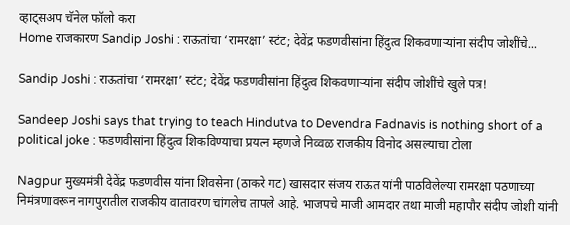व्हाट्सअप चॅनेल फॉलो करा
Home राजकारण Sandip Joshi : राऊतांचा ‘रामरक्षा’ स्टंट; देवेंद्र फडणवीसांना हिंदुत्व शिकवणाऱ्यांना संदीप जोशींचे...

Sandip Joshi : राऊतांचा ‘रामरक्षा’ स्टंट; देवेंद्र फडणवीसांना हिंदुत्व शिकवणाऱ्यांना संदीप जोशींचे खुले पत्र!

Sandeep Joshi says that trying to teach Hindutva to Devendra Fadnavis is nothing short of a political joke : फडणवीसांना हिंदुत्व शिकविण्याचा प्रयत्न म्हणजे निव्वळ राजकीय विनोद असल्याचा टोला

Nagpur मुख्यमंत्री देवेंद्र फडणवीस यांना शिवसेना (ठाकरे गट) खासदार संजय राऊत यांनी पाठविलेल्या रामरक्षा पठणाच्या निमंत्रणावरून नागपुरातील राजकीय वातावरण चांगलेच तापले आहे. भाजपचे माजी आमदार तथा माजी महापौर संदीप जोशी यांनी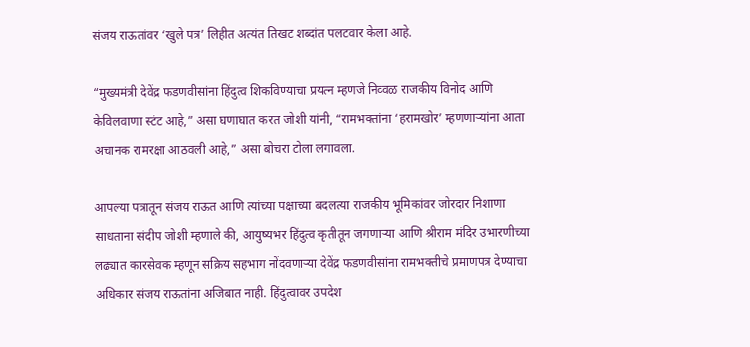संजय राऊतांवर ‘खुले पत्र’ लिहीत अत्यंत तिखट शब्दांत पलटवार केला आहे.

“मुख्यमंत्री देवेंद्र फडणवीसांना हिंदुत्व शिकविण्याचा प्रयत्न म्हणजे निव्वळ राजकीय विनोद आणि केविलवाणा स्टंट आहे,” असा घणाघात करत जोशी यांनी, “रामभक्तांना ‘हरामखोर’ म्हणणाऱ्यांना आता अचानक रामरक्षा आठवली आहे,” असा बोचरा टोला लगावला.

आपल्या पत्रातून संजय राऊत आणि त्यांच्या पक्षाच्या बदलत्या राजकीय भूमिकांवर जोरदार निशाणा साधताना संदीप जोशी म्हणाले की, आयुष्यभर हिंदुत्व कृतीतून जगणाऱ्या आणि श्रीराम मंदिर उभारणीच्या लढ्यात कारसेवक म्हणून सक्रिय सहभाग नोंदवणाऱ्या देवेंद्र फडणवीसांना रामभक्तीचे प्रमाणपत्र देण्याचा अधिकार संजय राऊतांना अजिबात नाही. हिंदुत्वावर उपदेश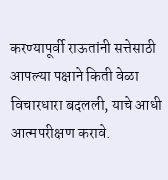करण्यापूर्वी राऊतांनी सत्तेसाठी आपल्या पक्षाने किती वेळा विचारधारा बदलली, याचे आधी आत्मपरीक्षण करावे.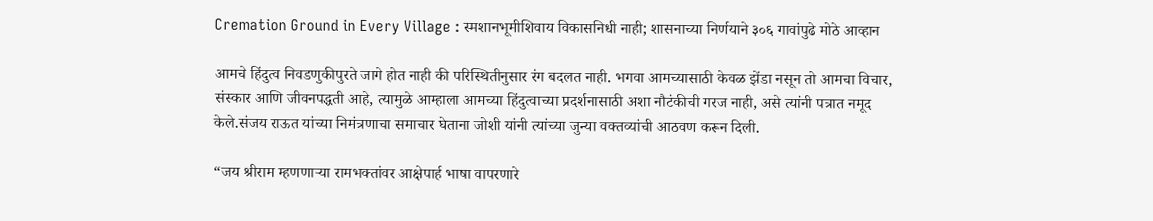Cremation Ground in Every Village : स्मशानभूमीशिवाय विकासनिधी नाही; शासनाच्या निर्णयाने ३०६ गावांपुढे मोठे आव्हान

आमचे हिंदुत्व निवडणुकीपुरते जागे होत नाही की परिस्थितीनुसार रंग बदलत नाही. भगवा आमच्यासाठी केवळ झेंडा नसून तो आमचा विचार, संस्कार आणि जीवनपद्धती आहे, त्यामुळे आम्हाला आमच्या हिंदुत्वाच्या प्रदर्शनासाठी अशा नौटंकीची गरज नाही, असे त्यांनी पत्रात नमूद केले.संजय राऊत यांच्या निमंत्रणाचा समाचार घेताना जोशी यांनी त्यांच्या जुन्या वक्तव्यांची आठवण करून दिली.

“जय श्रीराम म्हणणाऱ्या रामभक्तांवर आक्षेपार्ह भाषा वापरणारे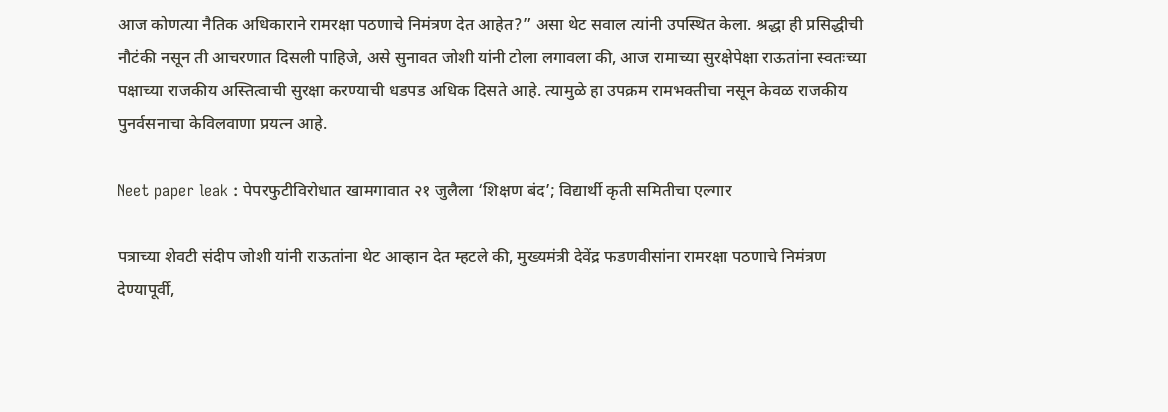आज कोणत्या नैतिक अधिकाराने रामरक्षा पठणाचे निमंत्रण देत आहेत?” असा थेट सवाल त्यांनी उपस्थित केला. श्रद्धा ही प्रसिद्धीची नौटंकी नसून ती आचरणात दिसली पाहिजे, असे सुनावत जोशी यांनी टोला लगावला की, आज रामाच्या सुरक्षेपेक्षा राऊतांना स्वतःच्या पक्षाच्या राजकीय अस्तित्वाची सुरक्षा करण्याची धडपड अधिक दिसते आहे. त्यामुळे हा उपक्रम रामभक्तीचा नसून केवळ राजकीय पुनर्वसनाचा केविलवाणा प्रयत्न आहे.

Neet paper leak : पेपरफुटीविरोधात खामगावात २१ जुलैला ‘शिक्षण बंद’; विद्यार्थी कृती समितीचा एल्गार

पत्राच्या शेवटी संदीप जोशी यांनी राऊतांना थेट आव्हान देत म्हटले की, मुख्यमंत्री देवेंद्र फडणवीसांना रामरक्षा पठणाचे निमंत्रण देण्यापूर्वी,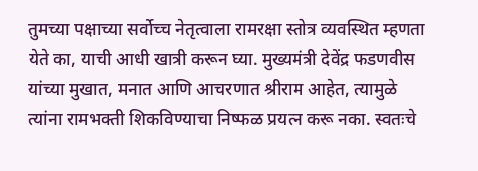तुमच्या पक्षाच्या सर्वोच्च नेतृत्वाला रामरक्षा स्तोत्र व्यवस्थित म्हणता येते का, याची आधी खात्री करून घ्या. मुख्यमंत्री देवेंद्र फडणवीस यांच्या मुखात, मनात आणि आचरणात श्रीराम आहेत, त्यामुळे त्यांना रामभक्ती शिकविण्याचा निष्फळ प्रयत्न करू नका. स्वतःचे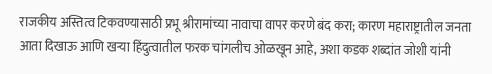राजकीय अस्तित्व टिकवण्यासाठी प्रभू श्रीरामांच्या नावाचा वापर करणे बंद करा; कारण महाराष्ट्रातील जनता आता दिखाऊ आणि खऱ्या हिंदुत्वातील फरक चांगलीच ओळखून आहे, अशा कडक शब्दांत जोशी यांनी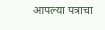आपल्या पत्राचा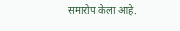समारोप केला आहे.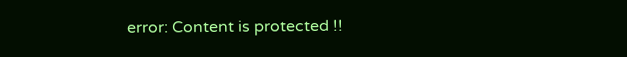error: Content is protected !!